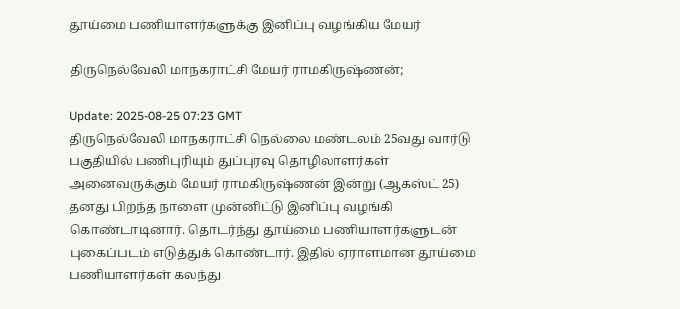தூய்மை பணியாளர்களுக்கு இனிப்பு வழங்கிய மேயர்

திருநெல்வேலி மாநகராட்சி மேயர் ராமகிருஷ்ணன்;

Update: 2025-08-25 07:23 GMT
திருநெல்வேலி மாநகராட்சி நெல்லை மண்டலம் 25வது வார்டு பகுதியில் பணிபுரியும் துப்புரவு தொழிலாளர்கள் அனைவருக்கும் மேயர் ராமகிருஷ்ணன் இன்று (ஆகஸ்ட் 25) தனது பிறந்த நாளை முன்னிட்டு இனிப்பு வழங்கி கொண்டாடினார். தொடர்ந்து தூய்மை பணியாளர்களுடன் புகைப்படம் எடுத்துக் கொண்டார். இதில் ஏராளமான தூய்மை பணியாளர்கள் கலந்து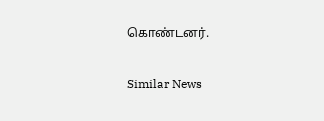கொண்டனர்.

Similar News